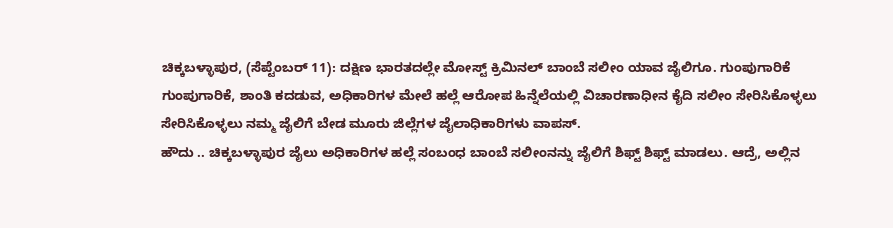ಚಿಕ್ಕಬಳ್ಳಾಪುರ, (ಸೆಪ್ಟೆಂಬರ್ 11): ದಕ್ಷಿಣ ಭಾರತದಲ್ಲೇ ಮೋಸ್ಟ್ ಕ್ರಿಮಿನಲ್ ಬಾಂಬೆ ಸಲೀಂ ಯಾವ ಜೈಲಿಗೂ. ಗುಂಪುಗಾರಿಕೆ ಗುಂಪುಗಾರಿಕೆ, ಶಾಂತಿ ಕದಡುವ, ಅಧಿಕಾರಿಗಳ ಮೇಲೆ ಹಲ್ಲೆ ಆರೋಪ ಹಿನ್ನೆಲೆಯಲ್ಲಿ ವಿಚಾರಣಾಧೀನ ಕೈದಿ ಸಲೀಂ ಸೇರಿಸಿಕೊಳ್ಳಲು ಸೇರಿಸಿಕೊಳ್ಳಲು ನಮ್ಮ ಜೈಲಿಗೆ ಬೇಡ ಮೂರು ಜಿಲ್ಲೆಗಳ ಜೈಲಾಧಿಕಾರಿಗಳು ವಾಪಸ್.
ಹೌದು .. ಚಿಕ್ಕಬಳ್ಳಾಪುರ ಜೈಲು ಅಧಿಕಾರಿಗಳ ಹಲ್ಲೆ ಸಂಬಂಧ ಬಾಂಬೆ ಸಲೀಂನನ್ನು ಜೈಲಿಗೆ ಶಿಫ್ಟ್ ಶಿಫ್ಟ್ ಮಾಡಲು. ಆದ್ರೆ, ಅಲ್ಲಿನ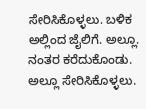ಸೇರಿಸಿಕೊಳ್ಳಲು. ಬಳಿಕ ಅಲ್ಲಿಂದ ಜೈಲಿಗೆ. ಅಲ್ಲೂ. ನಂತರ ಕರೆದುಕೊಂಡು. ಅಲ್ಲೂ ಸೇರಿಸಿಕೊಳ್ಳಲು.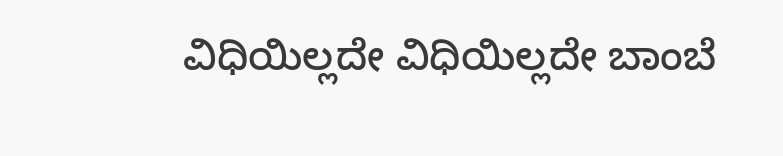ವಿಧಿಯಿಲ್ಲದೇ ವಿಧಿಯಿಲ್ಲದೇ ಬಾಂಬೆ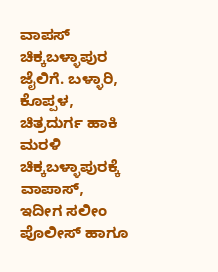ವಾಪಸ್ ಚಿಕ್ಕಬಳ್ಳಾಪುರ ಜೈಲಿಗೆ. ಬಳ್ಳಾರಿ, ಕೊಪ್ಪಳ, ಚಿತ್ರದುರ್ಗ ಹಾಕಿ ಮರಳಿ ಚಿಕ್ಕಬಳ್ಳಾಪುರಕ್ಕೆ ವಾಪಾಸ್, ಇದೀಗ ಸಲೀಂ ಪೊಲೀಸ್ ಹಾಗೂ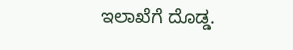ಇಲಾಖೆಗೆ ದೊಡ್ಡ.